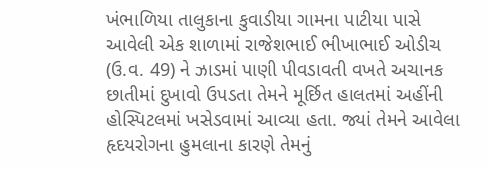ખંભાળિયા તાલુકાના કુવાડીયા ગામના પાટીયા પાસે આવેલી એક શાળામાં રાજેશભાઈ ભીખાભાઈ ઓડીચ (ઉ.વ. 49) ને ઝાડમાં પાણી પીવડાવતી વખતે અચાનક છાતીમાં દુખાવો ઉપડતા તેમને મૂર્છિત હાલતમાં અહીંની હોસ્પિટલમાં ખસેડવામાં આવ્યા હતા. જ્યાં તેમને આવેલા હૃદયરોગના હુમલાના કારણે તેમનું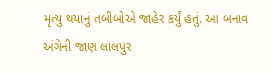મૃત્યુ થયાનું તબીબોએ જાહેર કર્યું હતું. આ બનાવ અંગેની જાણ લાલપુર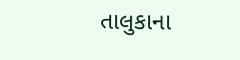તાલુકાના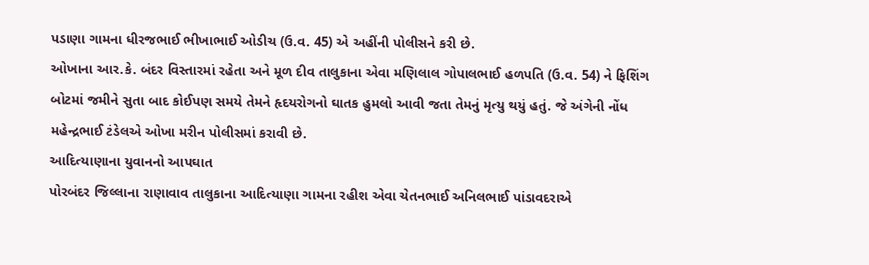પડાણા ગામના ધીરજભાઈ ભીખાભાઈ ઓડીચ (ઉ.વ. 45) એ અહીંની પોલીસને કરી છે.
ઓખાના આર.કે. બંદર વિસ્તારમાં રહેતા અને મૂળ દીવ તાલુકાના એવા મણિલાલ ગોપાલભાઈ હળપતિ (ઉ.વ. 54) ને ફિશિંગ બોટમાં જમીને સુતા બાદ કોઈપણ સમયે તેમને હૃદયરોગનો ઘાતક હુમલો આવી જતા તેમનું મૃત્યુ થયું હતું. જે અંગેની નોંધ મહેન્દ્રભાઈ ટંડેલએ ઓખા મરીન પોલીસમાં કરાવી છે.
આદિત્યાણાના યુવાનનો આપઘાત
પોરબંદર જિલ્લાના રાણાવાવ તાલુકાના આદિત્યાણા ગામના રહીશ એવા ચેતનભાઈ અનિલભાઈ પાંડાવદરાએ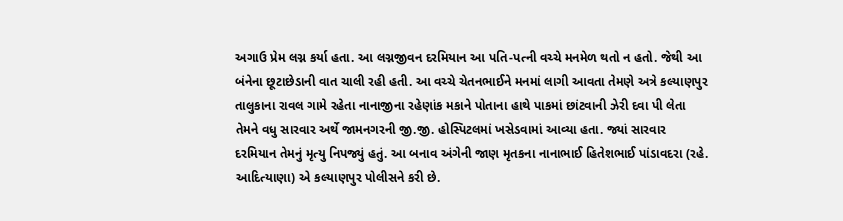અગાઉ પ્રેમ લગ્ન કર્યા હતા. આ લગ્નજીવન દરમિયાન આ પતિ-પત્ની વચ્ચે મનમેળ થતો ન હતો. જેથી આ બંનેના છૂટાછેડાની વાત ચાલી રહી હતી. આ વચ્ચે ચેતનભાઈને મનમાં લાગી આવતા તેમણે અત્રે કલ્યાણપુર તાલુકાના રાવલ ગામે રહેતા નાનાજીના રહેણાંક મકાને પોતાના હાથે પાકમાં છાંટવાની ઝેરી દવા પી લેતા તેમને વધુ સારવાર અર્થે જામનગરની જી.જી. હોસ્પિટલમાં ખસેડવામાં આવ્યા હતા. જ્યાં સારવાર દરમિયાન તેમનું મૃત્યુ નિપજ્યું હતું. આ બનાવ અંગેની જાણ મૃતકના નાનાભાઈ હિતેશભાઈ પાંડાવદરા (રહે. આદિત્યાણા) એ કલ્યાણપુર પોલીસને કરી છે.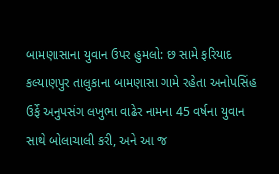બામણાસાના યુવાન ઉપર હુમલો: છ સામે ફરિયાદ
કલ્યાણપુર તાલુકાના બામણાસા ગામે રહેતા અનોપસિંહ ઉર્ફે અનુપસંગ લખુભા વાઢેર નામના 45 વર્ષના યુવાન સાથે બોલાચાલી કરી, અને આ જ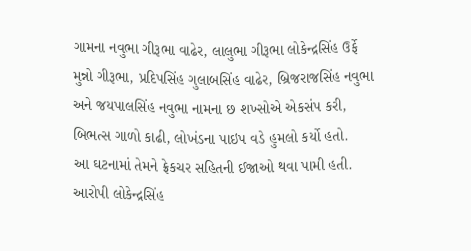ગામના નવુભા ગીરૂભા વાઢેર, લાલુભા ગીરૂભા લોકેન્દ્રસિંહ ઉર્ફે મુન્નો ગીરૂભા, પ્રદિપસિંહ ગુલાબસિંહ વાઢેર, બ્રિજરાજસિંહ નવુભા અને જયપાલસિંહ નવુભા નામના છ શખ્સોએ એકસંપ કરી, બિભત્સ ગાળો કાઢી, લોખંડના પાઇપ વડે હુમલો કર્યો હતો.
આ ઘટનામાં તેમને ફ્રેકચર સહિતની ઈજાઓ થવા પામી હતી. આરોપી લોકેન્દ્રસિંહ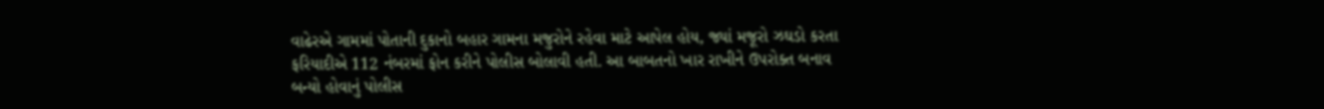વાઢેરએ ગામમાં પોતાની દુકાનો બહાર ગામના મજુરોને રહેવા માટે આપેલ હોય, જ્યાં મજૂરો ઝઘડો કરતા ફરિયાદીએ 112 નંબરમાં ફોન કરીને પોલીસ બોલાવી હતી. આ બાબતનો ખાર રાખીને ઉપરોક્ત બનાવ બન્યો હોવાનું પોલીસ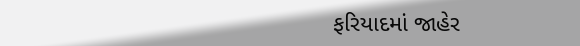ફરિયાદમાં જાહેર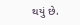થયું છે.